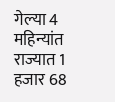गेल्या 4 महिन्यांत राज्यात 1 हजार 68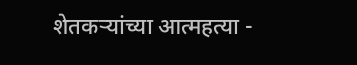शेतकऱ्यांच्या आत्महत्या -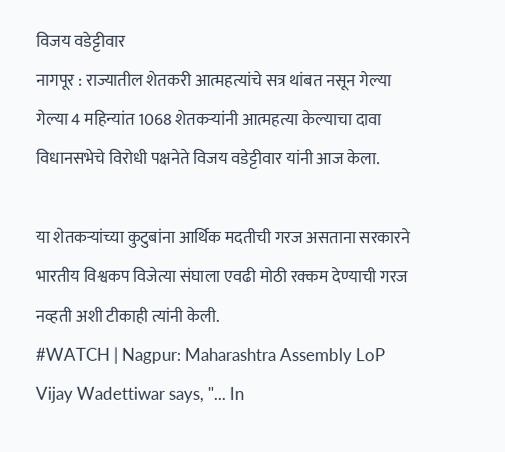विजय वडेट्टीवार
नागपूर : राज्यातील शेतकरी आत्महत्यांचे सत्र थांबत नसून गेल्या गेल्या 4 महिन्यांत 1068 शेतकऱ्यांनी आत्महत्या केल्याचा दावा विधानसभेचे विरोधी पक्षनेते विजय वडेट्टीवार यांनी आज केला.

या शेतकऱ्यांच्या कुटुबांना आर्थिक मदतीची गरज असताना सरकारने भारतीय विश्वकप विजेत्या संघाला एवढी मोठी रक्कम देण्याची गरज नव्हती अशी टीकाही त्यांनी केली.
#WATCH | Nagpur: Maharashtra Assembly LoP Vijay Wadettiwar says, "... In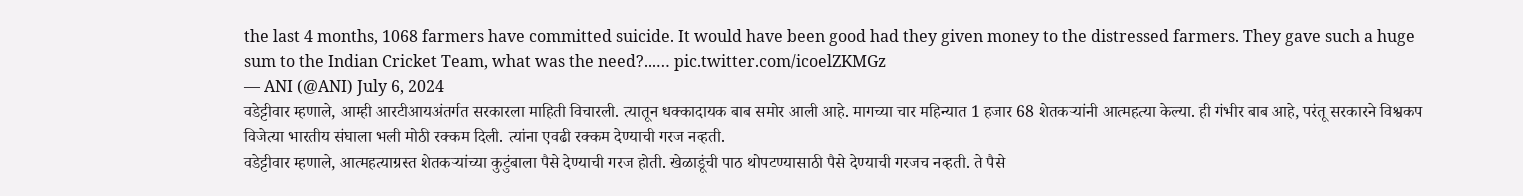the last 4 months, 1068 farmers have committed suicide. It would have been good had they given money to the distressed farmers. They gave such a huge sum to the Indian Cricket Team, what was the need?...… pic.twitter.com/icoelZKMGz
— ANI (@ANI) July 6, 2024
वडेट्टीवार म्हणाले, आम्ही आरटीआयअंतर्गत सरकारला माहिती विचारली. त्यातून धक्कादायक बाब समोर आली आहे. मागच्या चार महिन्यात 1 हजार 68 शेतकऱ्यांनी आत्महत्या केल्या. ही गंभीर बाब आहे, परंतू सरकारने विश्वकप विजेत्या भारतीय संघाला भली मोठी रक्कम दिली. त्यांना एवढी रक्कम देण्याची गरज नव्हती.
वडेट्टीवार म्हणाले, आत्महत्याग्रस्त शेतकऱ्यांच्या कुटुंबाला पैसे देण्याची गरज होती. खेळाडूंची पाठ थोपटण्यासाठी पैसे देण्याची गरजच नव्हती. ते पैसे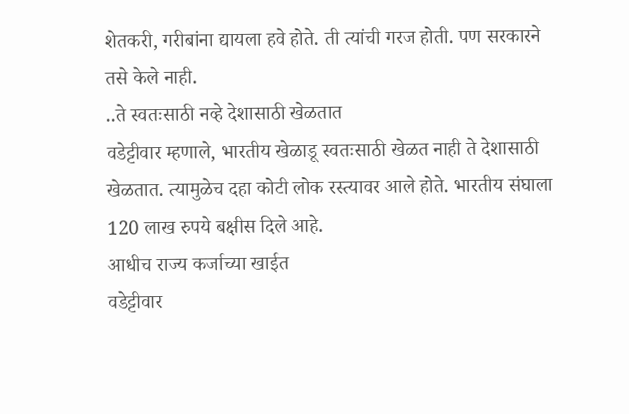शेतकरी, गरीबांना द्यायला हवे होते. ती त्यांची गरज होती. पण सरकारने तसे केले नाही.
..ते स्वतःसाठी नव्हे देशासाठी खेळतात
वडेट्टीवार म्हणाले, भारतीय खेळाडू स्वतःसाठी खेळत नाही ते देशासाठी खेळतात. त्यामुळेच दहा कोटी लोक रस्त्यावर आले होते. भारतीय संघाला 120 लाख रुपये बक्षीस दिले आहे.
आधीच राज्य कर्जाच्या खाईत
वडेट्टीवार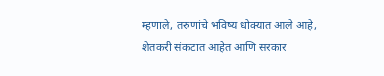म्हणाले, तरुणांचे भविष्य धोक्यात आले आहे, शेतकरी संकटात आहेत आणि सरकार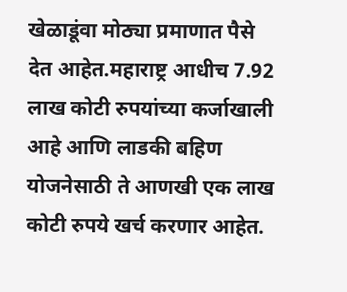खेळाडूंवा मोठ्या प्रमाणात पैसे देत आहेत.महाराष्ट्र आधीच 7.92 लाख कोटी रुपयांच्या कर्जाखाली आहे आणि लाडकी बहिण योजनेसाठी ते आणखी एक लाख कोटी रुपये खर्च करणार आहेत.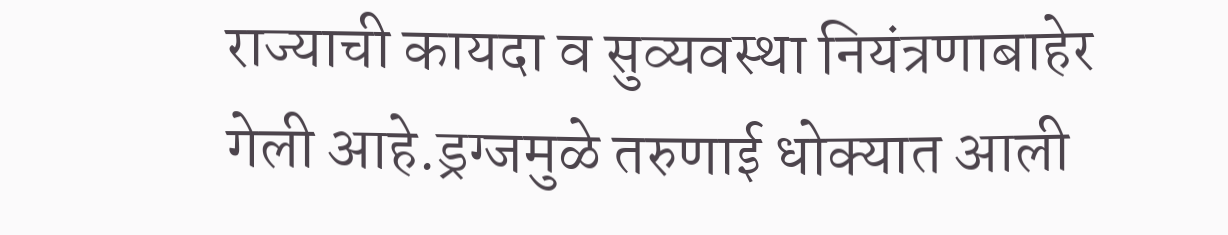राज्याची कायदा व सुव्यवस्था नियंत्रणाबाहेर गेली आहे.ड्रग्जमुळे तरुणाई धोक्यात आली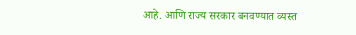आहे. आणि राज्य सरकार बनवण्यात व्यस्त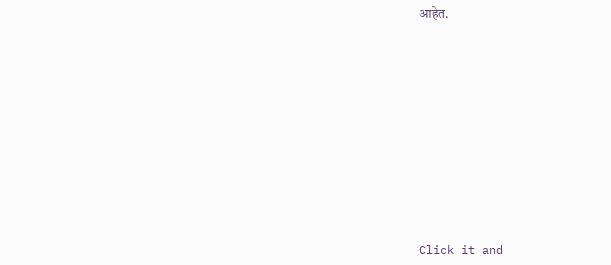आहेत.












Click it and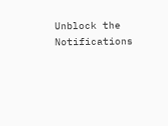Unblock the Notifications